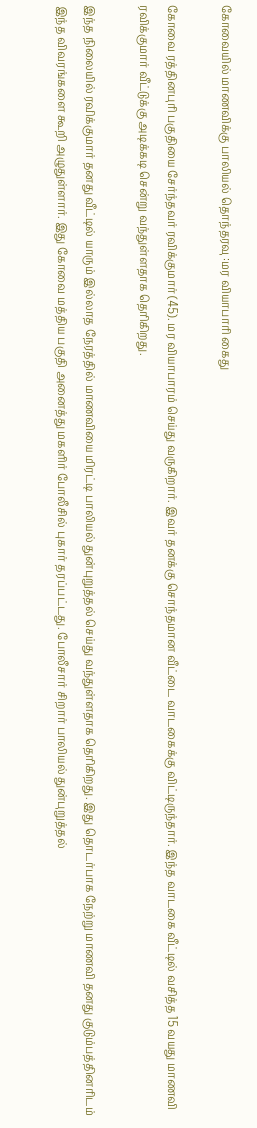கோவையில் மாணவிக்கு பாலியல் தொந்தரவு :மர வியாபாரி கைது

கோவை ரத்தினபுரி பகுதியை சேர்ந்தவர் ரவிக்குமார் (45). மர வியாபாரம் செய்து வருகிறார். இவர் தனக்கு சொந்தமான வீட்டை வாடகைக்கு விட்டிருந்தார். இந்த வாடகை வீட்டில் வசித்த 15 வயது மாணவி ரவிக்குமார் வீட்டுக்கு அடிக்கடி சென்று வந்துள்ளதாக தெரிகிறது.

இந்த நிலையில் ரவிக்குமார் தனது வீட்டில் யாரும் இல்லாத நேரத்தில் மாணவியை மிரட்டி பாலியல் துன்புறுத்தல் செய்து வந்துள்ளதாக தெரிகிறது. இது தொடர்பாக நேற்று மாணவி தனது குடும்பத்தினரிடம் இந்த விவரங்களை கூறி அழுதுள்ளார். இது கோவை மத்திய பகுதி அனைத்து மகளிர் போலீசில் புகார் தரப்பட்டது. போலீசார் சிறார் பாலியல் துன்புறுத்தல்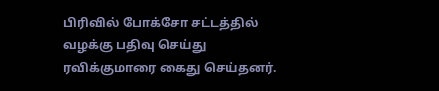பிரிவில் போக்சோ சட்டத்தில் வழக்கு பதிவு செய்து ரவிக்குமாரை கைது செய்தனர்.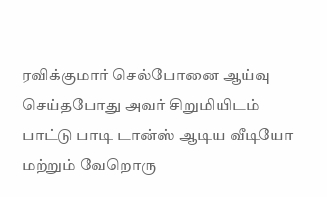ரவிக்குமார் செல்போனை ஆய்வு செய்தபோது அவர் சிறுமியிடம் பாட்டு பாடி டான்ஸ் ஆடிய வீடியோ மற்றும் வேறொரு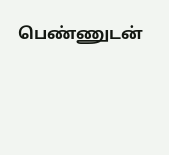பெண்ணுடன்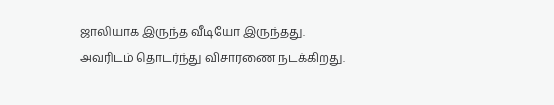ஜாலியாக இருந்த வீடியோ இருந்தது. அவரிடம் தொடர்ந்து விசாரணை நடக்கிறது.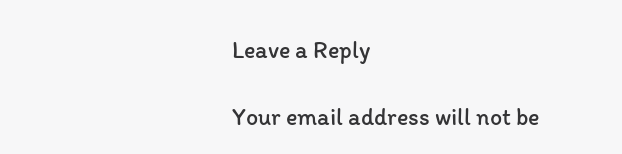Leave a Reply

Your email address will not be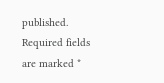published. Required fields are marked *